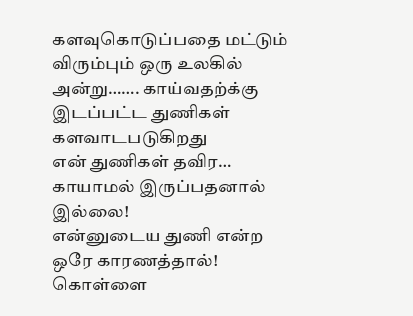களவுகொடுப்பதை மட்டும் விரும்பும் ஒரு உலகில் அன்று……. காய்வதற்க்கு இடப்பட்ட துணிகள் களவாடபடுகிறது
என் துணிகள் தவிர…
காயாமல் இருப்பதனால் இல்லை!
என்னுடைய துணி என்ற ஒரே காரணத்தால்!
கொள்ளை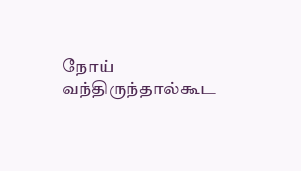நோய் வந்திருந்தால்கூட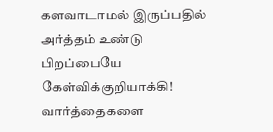களவாடாமல் இருப்பதில் அர்த்தம் உண்டு
பிறப்பையே கேள்விக்குறியாக்கி!
வார்த்தைகளை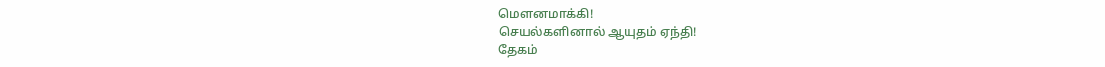மெளனமாக்கி!
செயல்களினால் ஆயுதம் ஏந்தி!
தேகம்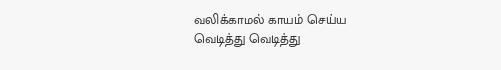வலிக்காமல் காயம் செய்ய
வெடித்து வெடித்து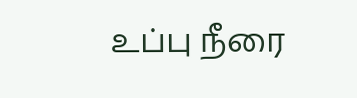உப்பு நீரை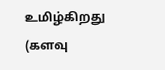உமிழ்கிறது
(களவு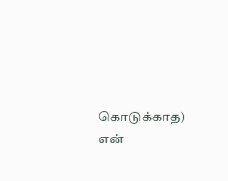கொடுக்காத) என்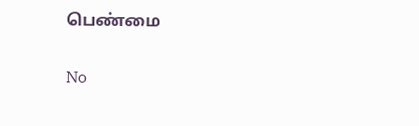பெண்மை

No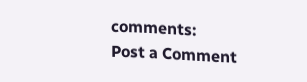comments:
Post a Comment